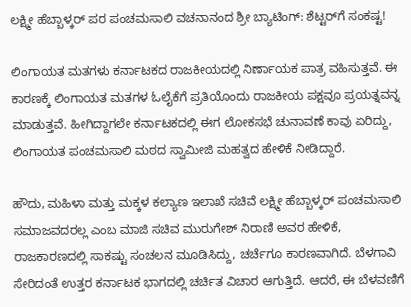ಲಕ್ಷ್ಮೀ ಹೆಬ್ಬಾಳ್ಕರ್ ಪರ ಪಂಚಮಸಾಲಿ ವಚನಾನಂದ ಶ್ರೀ ಬ್ಯಾಟಿಂಗ್: ಶೆಟ್ಟರ್‌ಗೆ ಸಂಕಷ್ಟ!

ಲಿಂಗಾಯತ ಮತಗಳು ಕರ್ನಾಟಕದ ರಾಜಕೀಯದಲ್ಲಿ ನಿರ್ಣಾಯಕ ಪಾತ್ರ ವಹಿಸುತ್ತವೆ. ಈ ಕಾರಣಕ್ಕೆ ಲಿಂಗಾಯತ ಮತಗಳ ಓಲೈಕೆಗೆ ಪ್ರತಿಯೊಂದು ರಾಜಕೀಯ ಪಕ್ಷವೂ ಪ್ರಯತ್ನವನ್ನ ಮಾಡುತ್ತವೆ. ಹೀಗಿದ್ದಾಗಲೇ ಕರ್ನಾಟಕದಲ್ಲಿ ಈಗ ಲೋಕಸಭೆ ಚುನಾವಣೆ ಕಾವು ಏರಿದ್ದು, ಲಿಂಗಾಯತ ಪಂಚಮಸಾಲಿ ಮಠದ ಸ್ವಾಮೀಜಿ ಮಹತ್ವದ ಹೇಳಿಕೆ ನೀಡಿದ್ದಾರೆ.

ಹೌದು, ಮಹಿಳಾ ಮತ್ತು ಮಕ್ಕಳ ಕಲ್ಯಾಣ ಇಲಾಖೆ ಸಚಿವೆ ಲಕ್ಷ್ಮೀ ಹೆಬ್ಬಾಳ್ಕರ್ ಪಂಚಮಸಾಲಿ ಸಮಾಜವದರಲ್ಲ ಎಂಬ ಮಾಜಿ ಸಚಿವ ಮುರುಗೇಶ್ ನಿರಾಣಿ ಅವರ ಹೇಳಿಕೆ, ರಾಜಕಾರಣದಲ್ಲಿ ಸಾಕಷ್ಟು ಸಂಚಲನ ಮೂಡಿಸಿದ್ದು, ಚರ್ಚೆಗೂ ಕಾರಣವಾಗಿದೆ. ಬೆಳಗಾವಿ ಸೇರಿದಂತೆ ಉತ್ತರ ಕರ್ನಾಟಕ ಭಾಗದಲ್ಲಿ ಚರ್ಚಿತ ವಿಚಾರ ಆಗುತ್ತಿದೆ. ಆದರೆ, ಈ ಬೆಳವಣಿಗೆ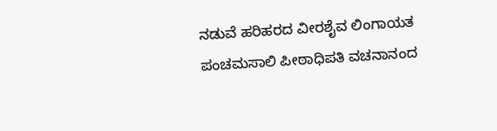ನಡುವೆ ಹರಿಹರದ ವೀರಶೈವ ಲಿಂಗಾಯತ ಪಂಚಮಸಾಲಿ ಪೀಠಾಧಿಪತಿ ವಚನಾನಂದ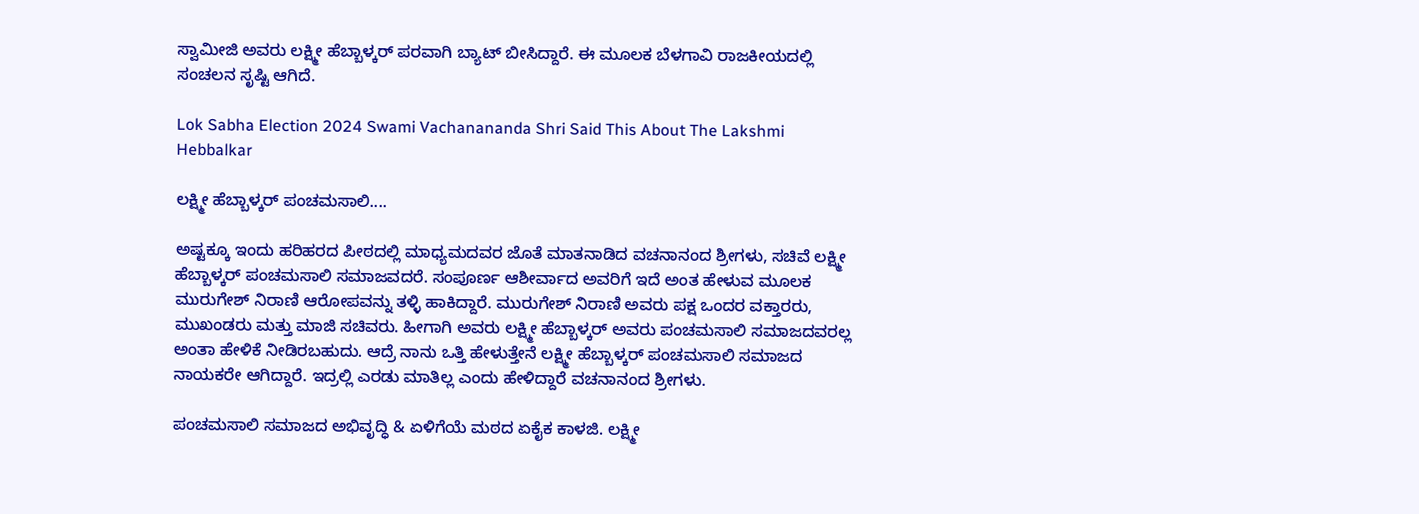ಸ್ವಾಮೀಜಿ ಅವರು ಲಕ್ಷ್ಮೀ ಹೆಬ್ಬಾಳ್ಕರ್ ಪರವಾಗಿ ಬ್ಯಾಟ್ ಬೀಸಿದ್ದಾರೆ. ಈ ಮೂಲಕ ಬೆಳಗಾವಿ ರಾಜಕೀಯದಲ್ಲಿ ಸಂಚಲನ ಸೃಷ್ಟಿ ಆಗಿದೆ.

Lok Sabha Election 2024 Swami Vachanananda Shri Said This About The Lakshmi Hebbalkar

ಲಕ್ಷ್ಮೀ ಹೆಬ್ಬಾಳ್ಕರ್ ಪಂಚಮಸಾಲಿ....

ಅಷ್ಟಕ್ಕೂ ಇಂದು ಹರಿಹರದ ಪೀಠದಲ್ಲಿ ಮಾಧ್ಯಮದವರ ಜೊತೆ ಮಾತನಾಡಿದ ವಚನಾನಂದ ಶ್ರೀಗಳು, ಸಚಿವೆ ಲಕ್ಷ್ಮೀ ಹೆಬ್ಬಾಳ್ಕರ್ ಪಂಚಮಸಾಲಿ ಸಮಾಜವದರೆ. ಸಂಪೂರ್ಣ ಆಶೀರ್ವಾದ ಅವರಿಗೆ ಇದೆ ಅಂತ ಹೇಳುವ ಮೂಲಕ ಮುರುಗೇಶ್ ನಿರಾಣಿ ಆರೋಪವನ್ನು ತಳ್ಳಿ ಹಾಕಿದ್ದಾರೆ. ಮುರುಗೇಶ್ ನಿರಾಣಿ ಅವರು ಪಕ್ಷ ಒಂದರ ವಕ್ತಾರರು, ಮುಖಂಡರು ಮತ್ತು ಮಾಜಿ ಸಚಿವರು. ಹೀಗಾಗಿ ಅವರು ಲಕ್ಷ್ಮೀ ಹೆಬ್ಬಾಳ್ಕರ್ ಅವರು ಪಂಚಮಸಾಲಿ ಸಮಾಜದವರಲ್ಲ ಅಂತಾ ಹೇಳಿಕೆ ನೀಡಿರಬಹುದು. ಆದ್ರೆ ನಾನು ಒತ್ತಿ ಹೇಳುತ್ತೇನೆ ಲಕ್ಷ್ಮೀ ಹೆಬ್ಬಾಳ್ಕರ್ ಪಂಚಮಸಾಲಿ ಸಮಾಜದ ನಾಯಕರೇ ಆಗಿದ್ದಾರೆ. ಇದ್ರಲ್ಲಿ ಎರಡು ಮಾತಿಲ್ಲ ಎಂದು ಹೇಳಿದ್ದಾರೆ ವಚನಾನಂದ ಶ್ರೀಗಳು.

ಪಂಚಮಸಾಲಿ ಸಮಾಜದ ಅಭಿವೃದ್ಧಿ & ಏಳಿಗೆಯೆ ಮಠದ ಏಕೈಕ ಕಾಳಜಿ. ಲಕ್ಷ್ಮೀ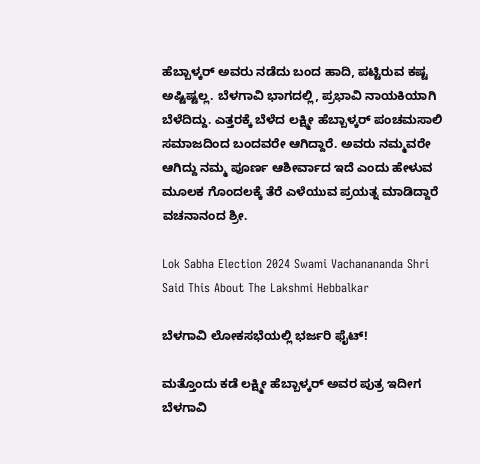ಹೆಬ್ಬಾಳ್ಕರ್ ಅವರು ನಡೆದು ಬಂದ ಹಾದಿ, ಪಟ್ಟಿರುವ ಕಷ್ಟ ಅಷ್ಟಿಷ್ಟಲ್ಲ. ಬೆಳಗಾವಿ ಭಾಗದಲ್ಲಿ, ಪ್ರಭಾವಿ ನಾಯಕಿಯಾಗಿ ಬೆಳೆದಿದ್ದು. ಎತ್ತರಕ್ಕೆ ಬೆಳೆದ ಲಕ್ಷ್ಮೀ ಹೆಬ್ಬಾಳ್ಕರ್ ಪಂಚಮಸಾಲಿ ಸಮಾಜದಿಂದ ಬಂದವರೇ ಆಗಿದ್ದಾರೆ. ಅವರು ನಮ್ಮವರೇ ಆಗಿದ್ದು ನಮ್ಮ ಪೂರ್ಣ ಆಶೀರ್ವಾದ ಇದೆ ಎಂದು ಹೇಳುವ ಮೂಲಕ ಗೊಂದಲಕ್ಕೆ ತೆರೆ ಎಳೆಯುವ ಪ್ರಯತ್ನ ಮಾಡಿದ್ದಾರೆ ವಚನಾನಂದ ಶ್ರೀ.

Lok Sabha Election 2024 Swami Vachanananda Shri Said This About The Lakshmi Hebbalkar

ಬೆಳಗಾವಿ ಲೋಕಸಭೆಯಲ್ಲಿ ಭರ್ಜರಿ ಫೈಟ್!

ಮತ್ತೊಂದು ಕಡೆ ಲಕ್ಷ್ಮೀ ಹೆಬ್ಬಾಳ್ಕರ್ ಅವರ ಪುತ್ರ ಇದೀಗ ಬೆಳಗಾವಿ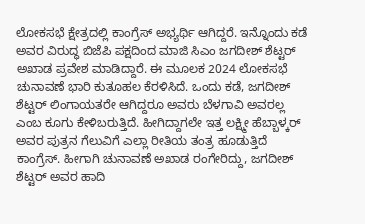ಲೋಕಸಭೆ ಕ್ಷೇತ್ರದಲ್ಲಿ ಕಾಂಗ್ರೆಸ್ ಅಭ್ಯರ್ಥಿ ಆಗಿದ್ದರೆ. ಇನ್ನೊಂದು ಕಡೆ ಅವರ ವಿರುದ್ಧ ಬಿಜೆಪಿ ಪಕ್ಷದಿಂದ ಮಾಜಿ ಸಿಎಂ ಜಗದೀಶ್ ಶೆಟ್ಟರ್ ಅಖಾಡ ಪ್ರವೇಶ ಮಾಡಿದ್ದಾರೆ. ಈ ಮೂಲಕ 2024 ಲೋಕಸಭೆ ಚುನಾವಣೆ ಭಾರಿ ಕುತೂಹಲ ಕೆರಳಿಸಿದೆ. ಒಂದು ಕಡೆ, ಜಗದೀಶ್ ಶೆಟ್ಟರ್ ಲಿಂಗಾಯತರೇ ಆಗಿದ್ದರೂ ಅವರು ಬೆಳಗಾವಿ ಅವರಲ್ಲ ಎಂಬ ಕೂಗು ಕೇಳಿಬರುತ್ತಿದೆ. ಹೀಗಿದ್ದಾಗಲೇ ಇತ್ತ ಲಕ್ಷ್ಮೀ ಹೆಬ್ಬಾಳ್ಕರ್ ಅವರ ಪುತ್ರನ ಗೆಲುವಿಗೆ ಎಲ್ಲಾ ರೀತಿಯ ತಂತ್ರ ಹೂಡುತ್ತಿದೆ ಕಾಂಗ್ರೆಸ್. ಹೀಗಾಗಿ ಚುನಾವಣೆ ಅಖಾಡ ರಂಗೇರಿದ್ದು, ಜಗದೀಶ್ ಶೆಟ್ಟರ್ ಅವರ ಹಾದಿ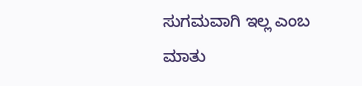ಸುಗಮವಾಗಿ ಇಲ್ಲ ಎಂಬ ಮಾತು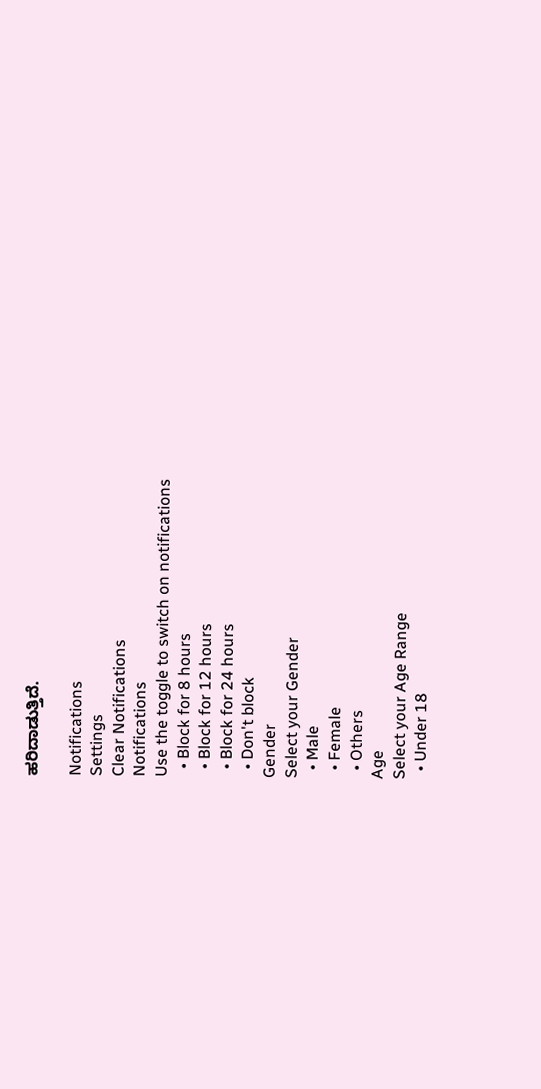ಹರಿದಾಡುತ್ತಿದೆ.

Notifications
Settings
Clear Notifications
Notifications
Use the toggle to switch on notifications
  • Block for 8 hours
  • Block for 12 hours
  • Block for 24 hours
  • Don't block
Gender
Select your Gender
  • Male
  • Female
  • Others
Age
Select your Age Range
  • Under 18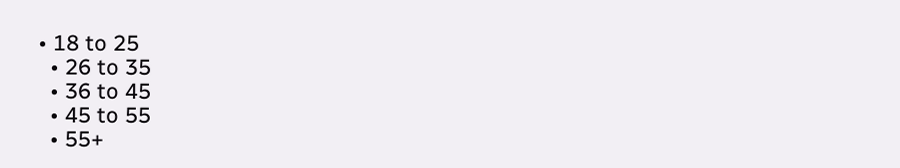• 18 to 25
  • 26 to 35
  • 36 to 45
  • 45 to 55
  • 55+